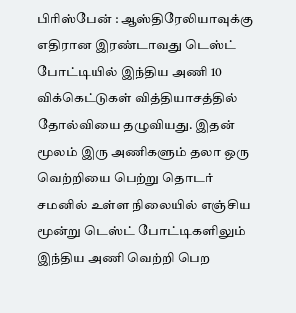பிரிஸ்பேன் : ஆஸ்திரேலியாவுக்கு எதிரான இரண்டாவது டெஸ்ட் போட்டியில் இந்திய அணி 10 விக்கெட்டுகள் வித்தியாசத்தில் தோல்வியை தழுவியது. இதன் மூலம் இரு அணிகளும் தலா ஒரு வெற்றியை பெற்று தொடர் சமனில் உள்ள நிலையில் எஞ்சிய மூன்று டெஸ்ட் போட்டிகளிலும் இந்திய அணி வெற்றி பெற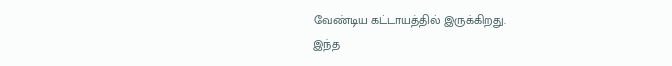வேண்டிய கட்டாயத்தில் இருக்கிறது.
இந்த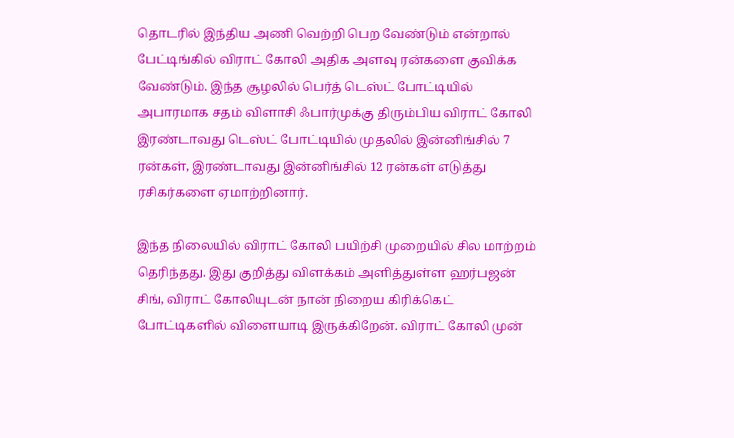தொடரில் இந்திய அணி வெற்றி பெற வேண்டும் என்றால் பேட்டிங்கில் விராட் கோலி அதிக அளவு ரன்களை குவிக்க வேண்டும். இந்த சூழலில் பெர்த் டெஸ்ட் போட்டியில் அபாரமாக சதம் விளாசி ஃபார்முக்கு திரும்பிய விராட் கோலி இரண்டாவது டெஸ்ட் போட்டியில் முதலில் இன்னிங்சில் 7 ரன்கள், இரண்டாவது இன்னிங்சில் 12 ரன்கள் எடுத்து ரசிகர்களை ஏமாற்றினார்.

இந்த நிலையில் விராட் கோலி பயிற்சி முறையில் சில மாற்றம் தெரிந்தது. இது குறித்து விளக்கம் அளித்துள்ள ஹர்பஜன் சிங், விராட் கோலியுடன் நான் நிறைய கிரிக்கெட் போட்டிகளில் விளையாடி இருக்கிறேன். விராட் கோலி முன்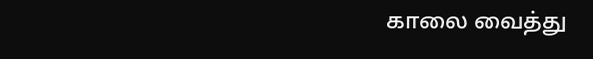காலை வைத்து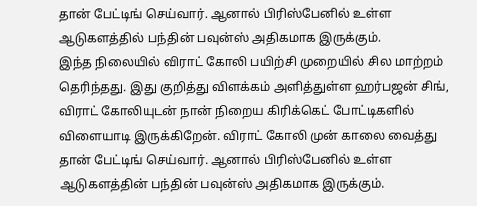தான் பேட்டிங் செய்வார். ஆனால் பிரிஸ்பேனில் உள்ள ஆடுகளத்தில் பந்தின் பவுன்ஸ் அதிகமாக இருக்கும்.
இந்த நிலையில் விராட் கோலி பயிற்சி முறையில் சில மாற்றம் தெரிந்தது. இது குறித்து விளக்கம் அளித்துள்ள ஹர்பஜன் சிங், விராட் கோலியுடன் நான் நிறைய கிரிக்கெட் போட்டிகளில் விளையாடி இருக்கிறேன். விராட் கோலி முன் காலை வைத்து தான் பேட்டிங் செய்வார். ஆனால் பிரிஸ்பேனில் உள்ள ஆடுகளத்தின் பந்தின் பவுன்ஸ் அதிகமாக இருக்கும்.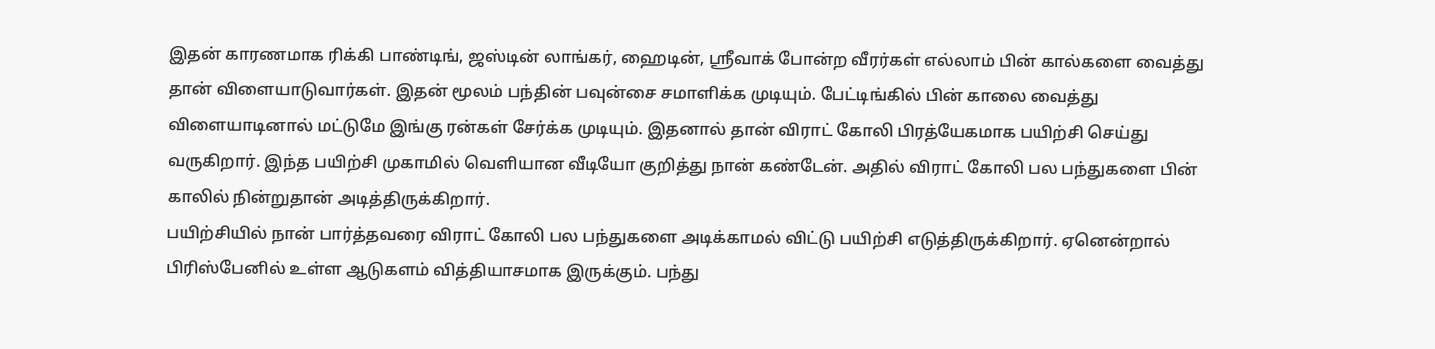இதன் காரணமாக ரிக்கி பாண்டிங், ஜஸ்டின் லாங்கர், ஹைடின், ஸ்ரீவாக் போன்ற வீரர்கள் எல்லாம் பின் கால்களை வைத்து தான் விளையாடுவார்கள். இதன் மூலம் பந்தின் பவுன்சை சமாளிக்க முடியும். பேட்டிங்கில் பின் காலை வைத்து விளையாடினால் மட்டுமே இங்கு ரன்கள் சேர்க்க முடியும். இதனால் தான் விராட் கோலி பிரத்யேகமாக பயிற்சி செய்து வருகிறார். இந்த பயிற்சி முகாமில் வெளியான வீடியோ குறித்து நான் கண்டேன். அதில் விராட் கோலி பல பந்துகளை பின் காலில் நின்றுதான் அடித்திருக்கிறார்.
பயிற்சியில் நான் பார்த்தவரை விராட் கோலி பல பந்துகளை அடிக்காமல் விட்டு பயிற்சி எடுத்திருக்கிறார். ஏனென்றால் பிரிஸ்பேனில் உள்ள ஆடுகளம் வித்தியாசமாக இருக்கும். பந்து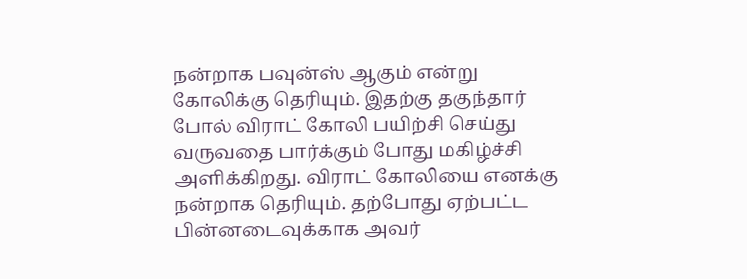நன்றாக பவுன்ஸ் ஆகும் என்று கோலிக்கு தெரியும். இதற்கு தகுந்தார் போல் விராட் கோலி பயிற்சி செய்து வருவதை பார்க்கும் போது மகிழ்ச்சி அளிக்கிறது. விராட் கோலியை எனக்கு நன்றாக தெரியும். தற்போது ஏற்பட்ட பின்னடைவுக்காக அவர்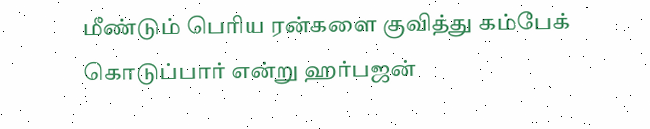மீண்டும் பெரிய ரன்களை குவித்து கம்பேக் கொடுப்பார் என்று ஹர்பஜன்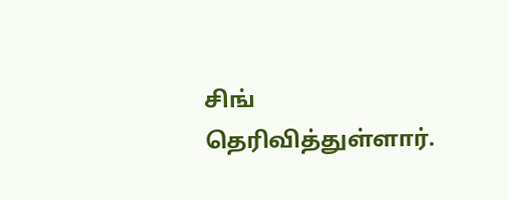சிங் தெரிவித்துள்ளார்.